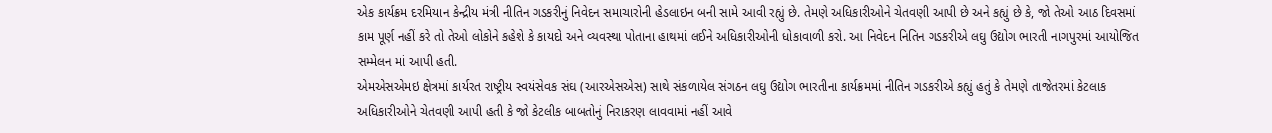એક કાર્યક્રમ દરમિયાન કેન્દ્રીય મંત્રી નીતિન ગડકરીનું નિવેદન સમાચારોની હેડલાઇન બની સામે આવી રહ્યું છે. તેમણે અધિકારીઓને ચેતવણી આપી છે અને કહ્યું છે કે, જો તેઓ આઠ દિવસમાં કામ પૂર્ણ નહીં કરે તો તેઓ લોકોને કહેશે કે કાયદો અને વ્યવસ્થા પોતાના હાથમાં લઈને અધિકારીઓની ધોકાવાળી કરો. આ નિવેદન નિતિન ગડકરીએ લઘુ ઉદ્યોગ ભારતી નાગપુરમાં આયોજિત સમ્મેલન માં આપી હતી.
એમએસએમઇ ક્ષેત્રમાં કાર્યરત રાષ્ટ્રીય સ્વયંસેવક સંઘ (આરએસએસ) સાથે સંકળાયેલ સંગઠન લઘુ ઉદ્યોગ ભારતીના કાર્યક્રમમાં નીતિન ગડકરીએ કહ્યું હતું કે તેમણે તાજેતરમાં કેટલાક અધિકારીઓને ચેતવણી આપી હતી કે જો કેટલીક બાબતોનું નિરાકરણ લાવવામાં નહીં આવે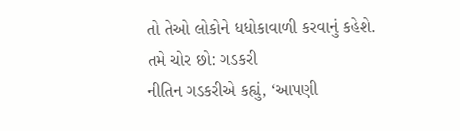તો તેઓ લોકોને ધધોકાવાળી કરવાનું કહેશે.
તમે ચોર છો: ગડકરી
નીતિન ગડકરીએ કહ્યું, ‘આપણી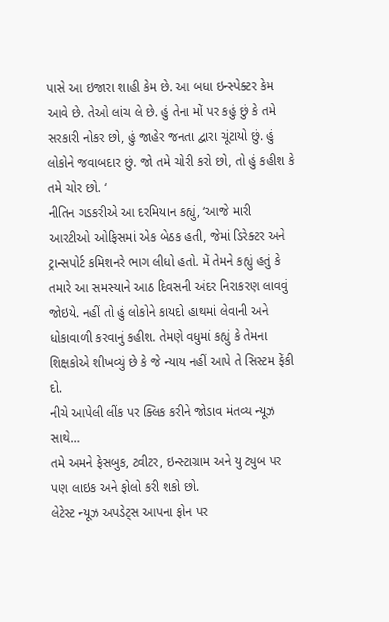પાસે આ ઇજારા શાહી કેમ છે. આ બધા ઇન્સ્પેક્ટર કેમ આવે છે. તેઓ લાંચ લે છે. હું તેના મોં પર કહું છું કે તમે સરકારી નોકર છો, હું જાહેર જનતા દ્વારા ચૂંટાયો છું. હું લોકોને જવાબદાર છું. જો તમે ચોરી કરો છો, તો હું કહીશ કે તમે ચોર છો. ‘
નીતિન ગડકરીએ આ દરમિયાન કહ્યું, ‘આજે મારી આરટીઓ ઓફિસમાં એક બેઠક હતી, જેમાં ડિરેક્ટર અને ટ્રાન્સપોર્ટ કમિશનરે ભાગ લીધો હતો. મેં તેમને કહ્યું હતું કે તમારે આ સમસ્યાને આઠ દિવસની અંદર નિરાકરણ લાવવું જોઇયે. નહીં તો હું લોકોને કાયદો હાથમાં લેવાની અને ધોકાવાળી કરવાનું કહીશ. તેમણે વધુમાં કહ્યું કે તેમના શિક્ષકોએ શીખવ્યું છે કે જે ન્યાય નહીં આપે તે સિસ્ટમ ફેંકી દો.
નીચે આપેલી લીંક પર ક્લિક કરીને જોડાવ મંતવ્ય ન્યૂઝ સાથે…
તમે અમને ફેસબુક, ટ્વીટર, ઇન્સ્ટાગ્રામ અને યુ ટ્યુબ પર પણ લાઇક અને ફોલો કરી શકો છો.
લેટેસ્ટ ન્યૂઝ અપડેટ્સ આપના ફોન પર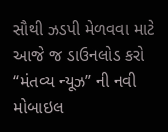સૌથી ઝડપી મેળવવા માટે આજે જ ડાઉનલોડ કરો “મંતવ્ય ન્યૂઝ” ની નવી મોબાઇલ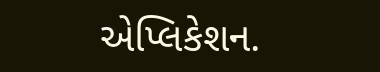એપ્લિકેશન.